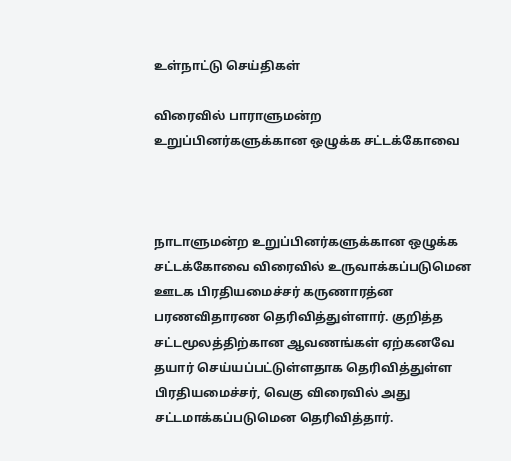உள்நாட்டு செய்திகள்

விரைவில் பாராளுமன்ற உறுப்பினர்களுக்கான ஒழுக்க சட்டக்கோவை



நாடாளுமன்ற உறுப்பினர்களுக்கான ஒழுக்க சட்டக்கோவை விரைவில் உருவாக்கப்படுமென ஊடக பிரதியமைச்சர் கருணாரத்ன பரணவிதாரண தெரிவித்துள்ளார். குறித்த சட்டமூலத்திற்கான ஆவணங்கள் ஏற்கனவே தயார் செய்யப்பட்டுள்ளதாக தெரிவித்துள்ள பிரதியமைச்சர், வெகு விரைவில் அது சட்டமாக்கப்படுமென தெரிவித்தார்.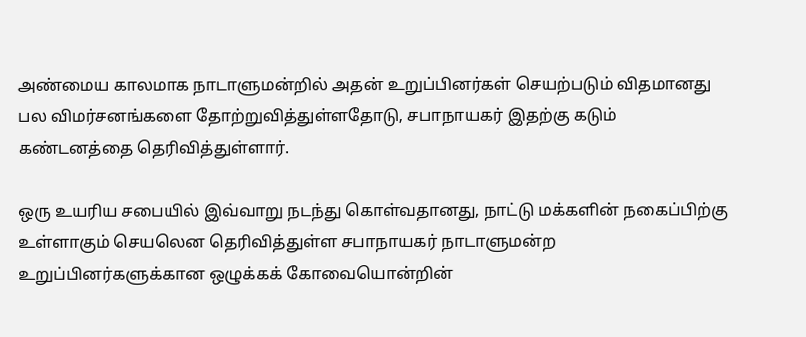அண்மைய காலமாக நாடாளுமன்றில் அதன் உறுப்பினர்கள் செயற்படும் விதமானது பல விமர்சனங்களை தோற்றுவித்துள்ளதோடு, சபாநாயகர் இதற்கு கடும் கண்டனத்தை தெரிவித்துள்ளார்.

ஒரு உயரிய சபையில் இவ்வாறு நடந்து கொள்வதானது, நாட்டு மக்களின் நகைப்பிற்கு உள்ளாகும் செயலென தெரிவித்துள்ள சபாநாயகர் நாடாளுமன்ற உறுப்பினர்களுக்கான ஒழுக்கக் கோவையொன்றின்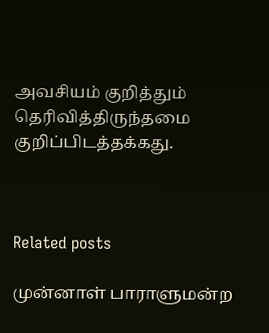அவசியம் குறித்தும் தெரிவித்திருந்தமை குறிப்பிடத்தக்கது.



Related posts

முன்னாள் பாராளுமன்ற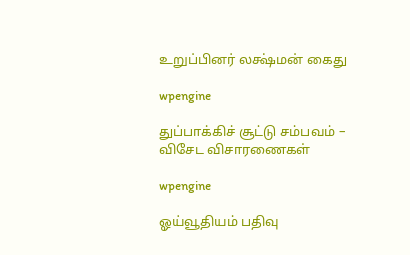உறுப்பினர் லக்ஷ்மன் கைது

wpengine

துப்பாக்கிச் சூட்டு சம்பவம் – விசேட விசாரணைகள்

wpengine

ஓய்வூதியம் பதிவு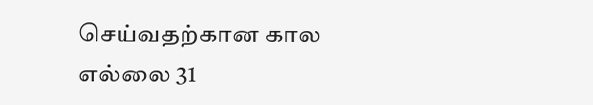செய்வதற்கான கால எல்லை 31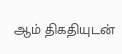ஆம் திகதியுடன்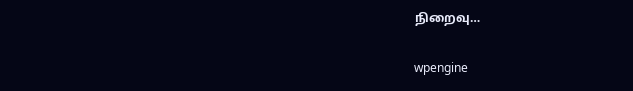நிறைவு…

wpengine